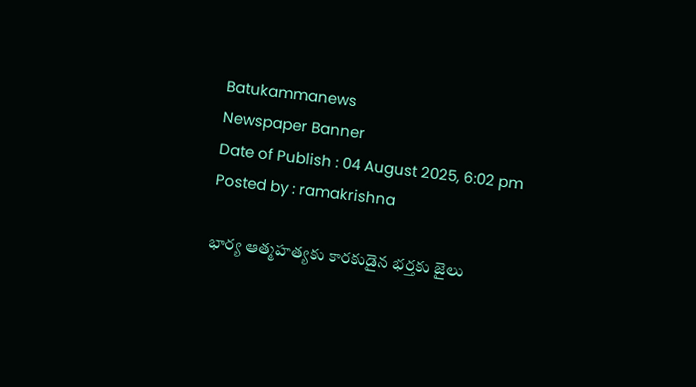Batukammanews
Newspaper Banner
Date of Publish : 04 August 2025, 6:02 pm Posted by : ramakrishna

భార్య ఆత్మహత్యకు కారకుడైన భర్తకు జైలు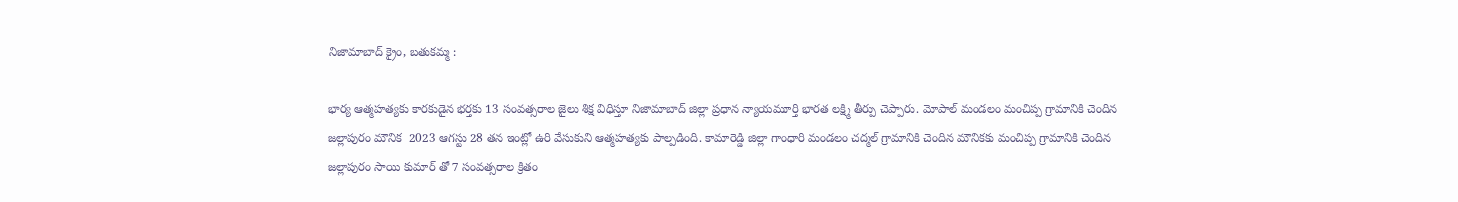నిజామాబాద్ క్రైం, బతుకమ్మ :

భార్య ఆత్మహత్యకు కారకుడైన భర్తకు 13 సంవత్సరాల జైలు శిక్ష విధిస్తూ నిజామాబాద్ జిల్లా ప్రధాన న్యాయమూర్తి భారత లక్ష్మి తీర్పు చెప్పారు. మోపాల్ మండలం మంచిప్ప గ్రామానికి చెందిన జల్లాపురం మౌనిక  2023 ఆగస్టు 28 తన ఇంట్లో ఉరి వేసుకుని ఆత్మహత్యకు పాల్పడింది. కామారెడ్డి జిల్లా గాంధారి మండలం చద్మల్ గ్రామానికి చెందిన మౌనికకు మంచిప్ప గ్రామానికి చెందిన జల్లాపురం సాయి కుమార్ తో 7 సంవత్సరాల క్రితం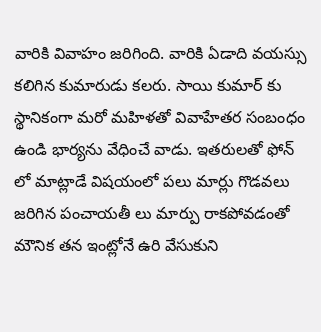వారికి వివాహం జరిగింది. వారికి ఏడాది వయస్సు కలిగిన కుమారుడు కలరు. సాయి కుమార్ కు స్థానికంగా మరో మహిళతో వివాహేతర సంబంధం ఉండి భార్యను వేధించే వాడు. ఇతరులతో ఫోన్ లో మాట్లాడే విషయంలో పలు మార్లు గొడవలు జరిగిన పంచాయతీ లు మార్పు రాకపోవడంతో మౌనిక తన ఇంట్లోనే ఉరి వేసుకుని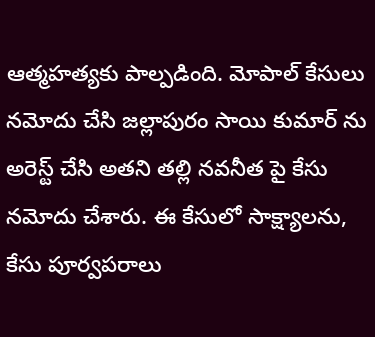ఆత్మహత్యకు పాల్పడింది. మోపాల్ కేసులు నమోదు చేసి జల్లాపురం సాయి కుమార్ ను అరెస్ట్ చేసి అతని తల్లి నవనీత పై కేసు నమోదు చేశారు. ఈ కేసులో సాక్ష్యాలను, కేసు పూర్వపరాలు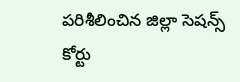పరిశీలించిన జిల్లా సెషన్స్ కోర్టు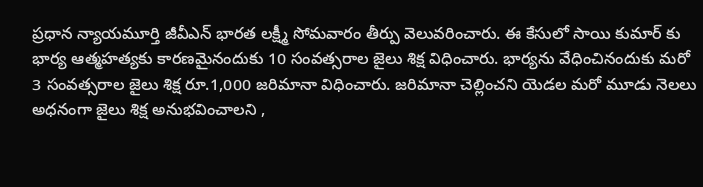ప్రధాన న్యాయమూర్తి జీవీఎన్ భారత లక్ష్మీ సోమవారం తీర్పు వెలువరించారు. ఈ కేసులో సాయి కుమార్ కు భార్య ఆత్మహత్యకు కారణమైనందుకు 10 సంవత్సరాల జైలు శిక్ష విధించారు. భార్యను వేధించినందుకు మరో 3 సంవత్సరాల జైలు శిక్ష రూ.1,000 జరిమానా విధించారు. జరిమానా చెల్లించని యెడల మరో మూడు నెలలు అధనంగా జైలు శిక్ష అనుభవించాలని ,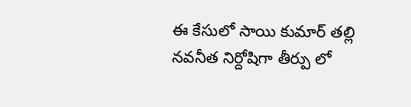ఈ కేసులో సాయి కుమార్ తల్లి నవనీత నిర్దోషిగా తీర్పు లో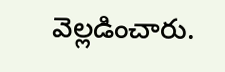వెల్లడించారు.